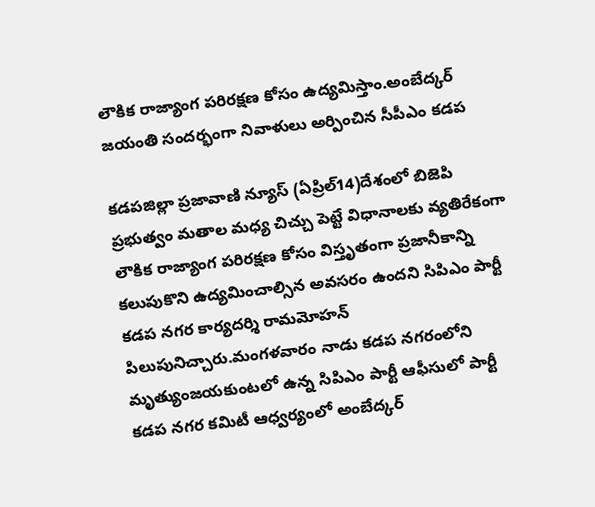లౌకిక రాజ్యాంగ పరిరక్షణ కోసం ఉద్యమిస్తాం.అంబేద్కర్ జయంతి సందర్భంగా నివాళులు అర్పించిన సీపీఎం కడప

కడపజిల్లా ప్రజావాణి న్యూస్ (ఏప్రిల్14)దేశంలో బిజెపి ప్రభుత్వం మతాల మధ్య చిచ్చు పెట్టే విధానాలకు వ్యతిరేకంగా లౌకిక రాజ్యాంగ పరిరక్షణ కోసం విస్తృతంగా ప్రజానీకాన్ని కలుపుకొని ఉద్యమించాల్సిన అవసరం ఉందని సిపిఎం పార్టీ కడప నగర కార్యదర్శి రామమోహన్ పిలుపునిచ్చారు.మంగళవారం నాడు కడప నగరంలోని మృత్యుంజయకుంటలో ఉన్న సిపిఎం పార్టీ ఆఫీసులో పార్టీ కడప నగర కమిటీ ఆధ్వర్యంలో అంబేద్కర్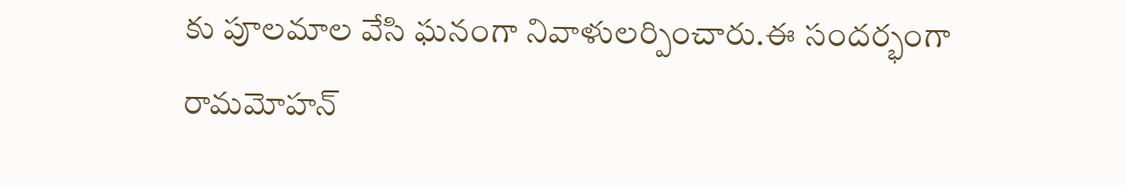కు పూలమాల వేసి ఘనంగా నివాళులర్పించారు.ఈ సందర్భంగా రామమోహన్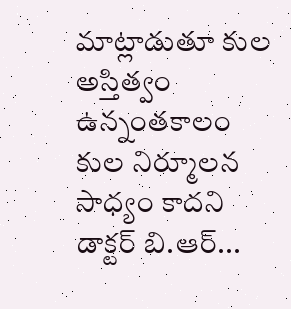మాట్లాడుతూ కుల అస్తిత్వం ఉన్నంతకాలం కుల నిర్మూలన సాధ్యం కాదని డాక్టర్ బి.ఆర్...